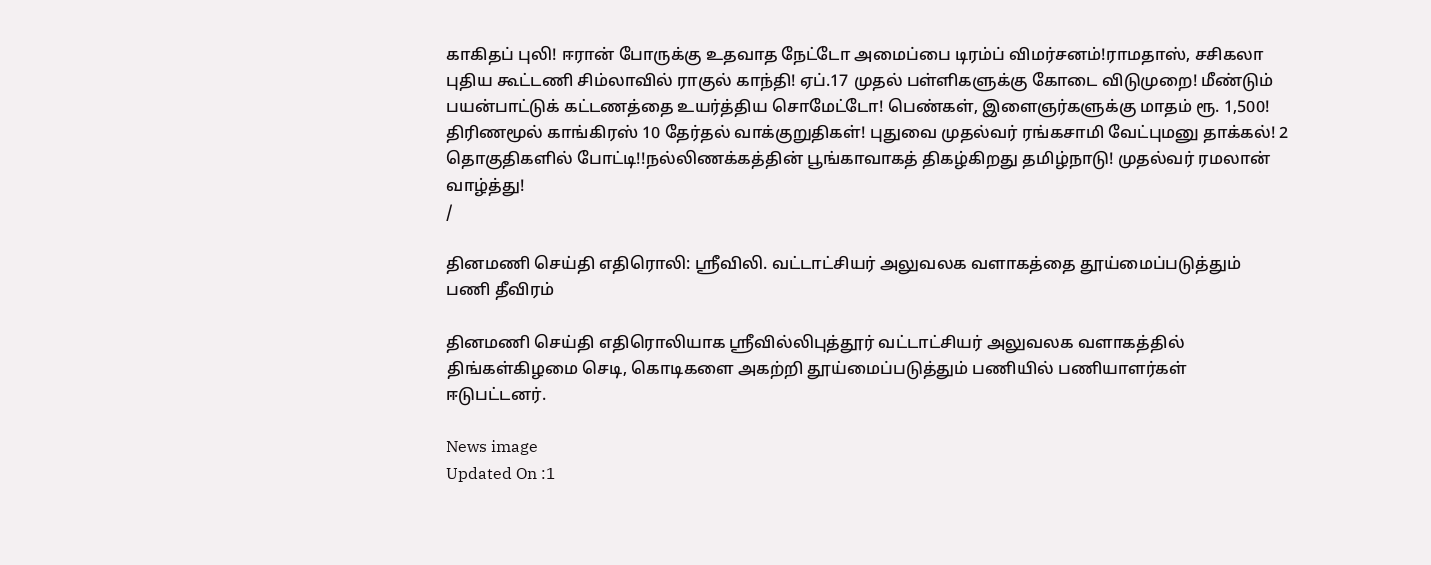காகிதப் புலி! ஈரான் போருக்கு உதவாத நேட்டோ அமைப்பை டிரம்ப் விமர்சனம்!ராமதாஸ், சசிகலா புதிய கூட்டணி சிம்லாவில் ராகுல் காந்தி! ஏப்.17 முதல் பள்ளிகளுக்கு கோடை விடுமுறை! மீண்டும் பயன்பாட்டுக் கட்டணத்தை உயர்த்திய சொமேட்டோ! பெண்கள், இளைஞர்களுக்கு மாதம் ரூ. 1,500! திரிணமூல் காங்கிரஸ் 10 தேர்தல் வாக்குறுதிகள்! புதுவை முதல்வர் ரங்கசாமி வேட்புமனு தாக்கல்! 2 தொகுதிகளில் போட்டி!!நல்லிணக்கத்தின் பூங்காவாகத் திகழ்கிறது தமிழ்நாடு! முதல்வர் ரமலான் வாழ்த்து!
/

தினமணி செய்தி எதிரொலி: ஸ்ரீவிலி. வட்டாட்சியர் அலுவலக வளாகத்தை தூய்மைப்படுத்தும் பணி தீவிரம்

தினமணி செய்தி எதிரொலியாக ஸ்ரீவில்லிபுத்தூர் வட்டாட்சியர் அலுவலக வளாகத்தில் திங்கள்கிழமை செடி, கொடிகளை அகற்றி தூய்மைப்படுத்தும் பணியில் பணியாளர்கள் ஈடுபட்டனர்.

News image
Updated On :1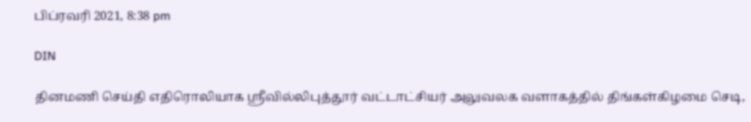பிப்ரவரி 2021, 8:38 pm

DIN

தினமணி செய்தி எதிரொலியாக ஸ்ரீவில்லிபுத்தூர் வட்டாட்சியர் அலுவலக வளாகத்தில் திங்கள்கிழமை செடி,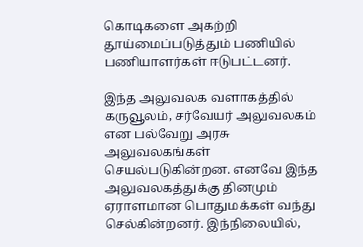கொடிகளை அகற்றி தூய்மைப்படுத்தும் பணியில் பணியாளர்கள் ஈடுபட்டனர்.

இந்த அலுவலக வளாகத்தில் கருவூலம், சர்வேயர் அலுவலகம் என பல்வேறு அரசு அலுவலகங்கள் செயல்படுகின்றன. எனவே இந்த அலுவலகத்துக்கு தினமும் ஏராளமான பொதுமக்கள் வந்து செல்கின்றனர். இந்நிலையில்,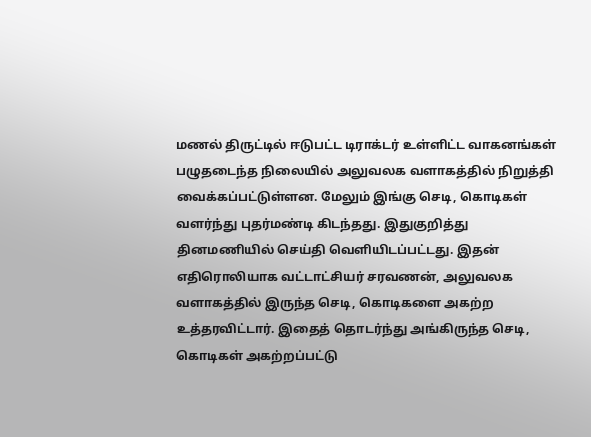மணல் திருட்டில் ஈடுபட்ட டிராக்டர் உள்ளிட்ட வாகனங்கள் பழுதடைந்த நிலையில் அலுவலக வளாகத்தில் நிறுத்தி வைக்கப்பட்டுள்ளன. மேலும் இங்கு செடி, கொடிகள் வளர்ந்து புதர்மண்டி கிடந்தது. இதுகுறித்து தினமணியில் செய்தி வெளியிடப்பட்டது. இதன் எதிரொலியாக வட்டாட்சியர் சரவணன், அலுவலக வளாகத்தில் இருந்த செடி, கொடிகளை அகற்ற உத்தரவிட்டார். இதைத் தொடர்ந்து அங்கிருந்த செடி, கொடிகள் அகற்றப்பட்டு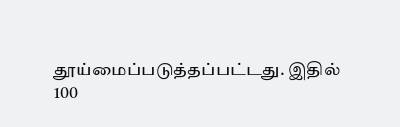தூய்மைப்படுத்தப்பட்டது. இதில் 100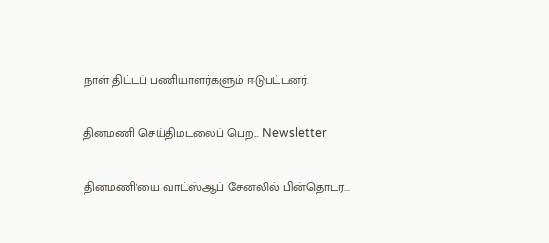நாள் திட்டப் பணியாளர்களும் ஈடுபட்டனர்.

தினமணி செய்திமடலைப் பெற... Newsletter

தினமணி'யை வாட்ஸ்ஆப் சேனலில் பின்தொடர...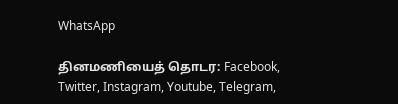WhatsApp

தினமணியைத் தொடர: Facebook, Twitter, Instagram, Youtube, Telegram,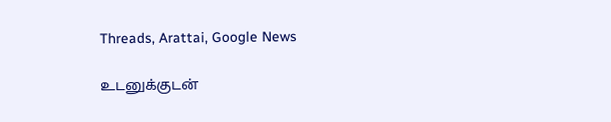Threads, Arattai, Google News

உடனுக்குடன்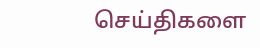செய்திகளை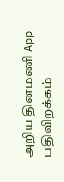அறிய தினமணி App பதிவிறக்கம்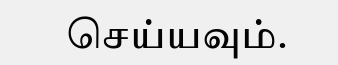செய்யவும்.